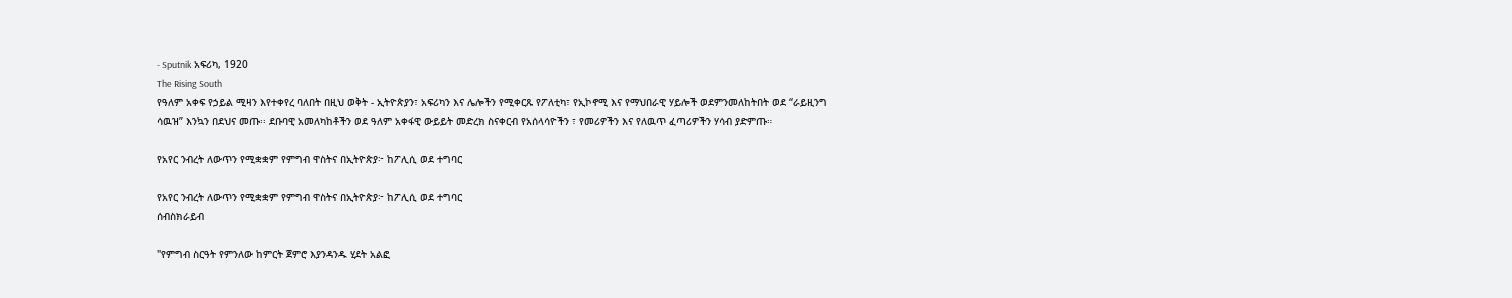- Sputnik አፍሪካ, 1920
The Rising South
የዓለም አቀፍ የኃይል ሚዛን እየተቀየረ ባለበት በዚህ ወቅት - ኢትዮጵያን፣ አፍሪካን እና ሌሎችን የሚቀርጹ የፖለቲካ፣ የኢኮኖሚ እና የማህበራዊ ሃይሎች ወደምንመለከትበት ወደ “ራይዚንግ ሳዉዝ” እንኳን በደህና መጡ፡፡ ደቡባዊ አመለካከቶችን ወደ ዓለም አቀፋዊ ውይይት መድረክ ስናቀርብ የአሰላሳዮችን ፣ የመሪዎችን እና የለዉጥ ፈጣሪዎችን ሃሳብ ያድምጡ።

የአየር ንብረት ለውጥን የሚቋቋም የምግብ ዋስትና በኢትዮጵያ፦ ከፖሊሲ ወደ ተግባር

የአየር ንብረት ለውጥን የሚቋቋም የምግብ ዋስትና በኢትዮጵያ፦ ከፖሊሲ ወደ ተግባር
ሰብስክራይብ

"የምግብ ስርዓት የምንለው ከምርት ጀምሮ እያንዳንዱ ሂደት አልፎ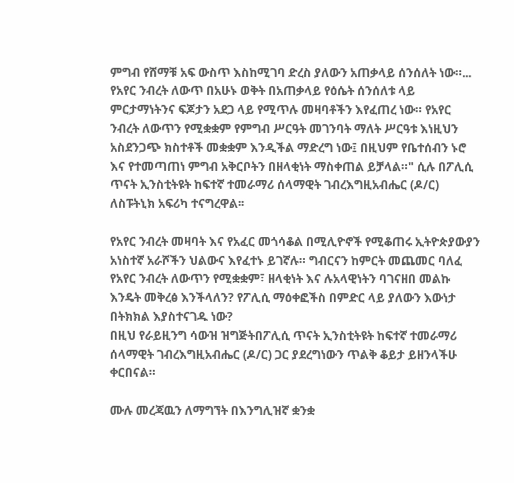ምግብ የሸማቹ አፍ ውስጥ እስከሚገባ ድረስ ያለውን አጠቃላይ ሰንሰለት ነው።... የአየር ንብረት ለውጥ በአሁኑ ወቅት በአጠቃላይ የዕሴት ሰንሰለቱ ላይ ምርታማነትንና ፍጆታን አደጋ ላይ የሚጥሉ መዛባቶችን እየፈጠረ ነው። የአየር ንብረት ለውጥን የሚቋቋም የምግብ ሥርዓት መገንባት ማለት ሥርዓቱ እነዚህን አስደንጋጭ ክስተቶች መቋቋም እንዲችል ማድረግ ነው፤ በዚህም የቤተሰብን ኑሮ እና የተመጣጠነ ምግብ አቅርቦትን በዘላቂነት ማስቀጠል ይቻላል።" ሲሉ በፖሊሲ ጥናት ኢንስቲትዩት ከፍተኛ ተመራማሪ ሰላማዊት ገብረእግዚአብሔር (ዶ/ር) ለስፑትኒክ አፍሪካ ተናግረዋል፡፡

የአየር ንብረት መዛባት እና የአፈር መጎሳቆል በሚሊዮኖች የሚቆጠሩ ኢትዮጵያውያን አነስተኛ አራሾችን ህልውና እየፈተኑ ይገኛሉ። ግብርናን ከምርት መጨመር ባለፈ የአየር ንብረት ለውጥን የሚቋቋም፣ ዘላቂነት እና ሉአላዊነትን ባገናዘበ መልኩ እንዴት መቅረፅ እንችላለን? የፖሊሲ ማዕቀፎችስ በምድር ላይ ያለውን እውነታ በትክክል እያስተናገዱ ነው?
በዚህ የራይዚንግ ሳውዝ ዝግጅትበፖሊሲ ጥናት ኢንስቲትዩት ከፍተኛ ተመራማሪ ሰላማዊት ገብረእግዚአብሔር (ዶ/ር) ጋር ያደረግነውን ጥልቅ ቆይታ ይዘንላችሁ ቀርበናል።

ሙሉ መረጃዉን ለማግኘት በእንግሊዝኛ ቋንቋ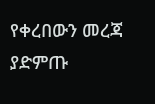የቀረበውን መረጃ ያድምጡ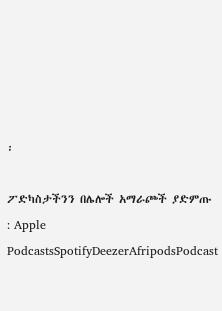፡

ፖድካስታችንን በሌሎች አማራጮች ያድምጡ : Apple PodcastsSpotifyDeezerAfripodsPodcast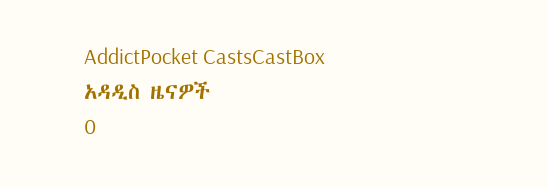AddictPocket CastsCastBox
አዳዲስ ዜናዎች
0